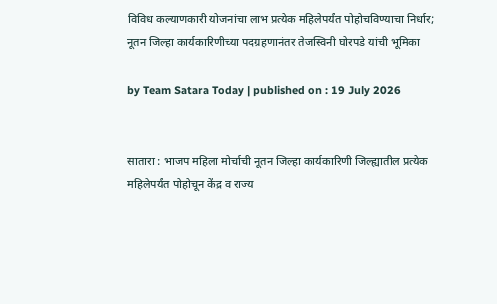विविध कल्याणकारी योजनांचा लाभ प्रत्येक महिलेपर्यंत पोहोचविण्याचा निर्धार; नूतन जिल्हा कार्यकारिणीच्या पदग्रहणानंतर तेजस्विनी घोरपडे यांची भूमिका

by Team Satara Today | published on : 19 July 2026


सातारा : भाजप महिला मोर्चाची नूतन जिल्हा कार्यकारिणी जिल्ह्यातील प्रत्येक महिलेपर्यंत पोहोचून केंद्र व राज्य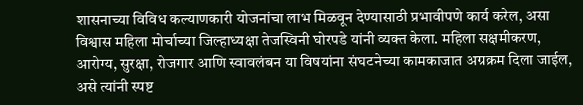शासनाच्या विविध कल्याणकारी योजनांचा लाभ मिळवून देण्यासाठी प्रभावीपणे कार्य करेल, असा विश्वास महिला मोर्चाच्या जिल्हाध्यक्षा तेजस्विनी घोरपडे यांनी व्यक्त केला. महिला सक्षमीकरण, आरोग्य, सुरक्षा, रोजगार आणि स्वावलंबन या विषयांना संघटनेच्या कामकाजात अग्रक्रम दिला जाईल, असे त्यांनी स्पष्ट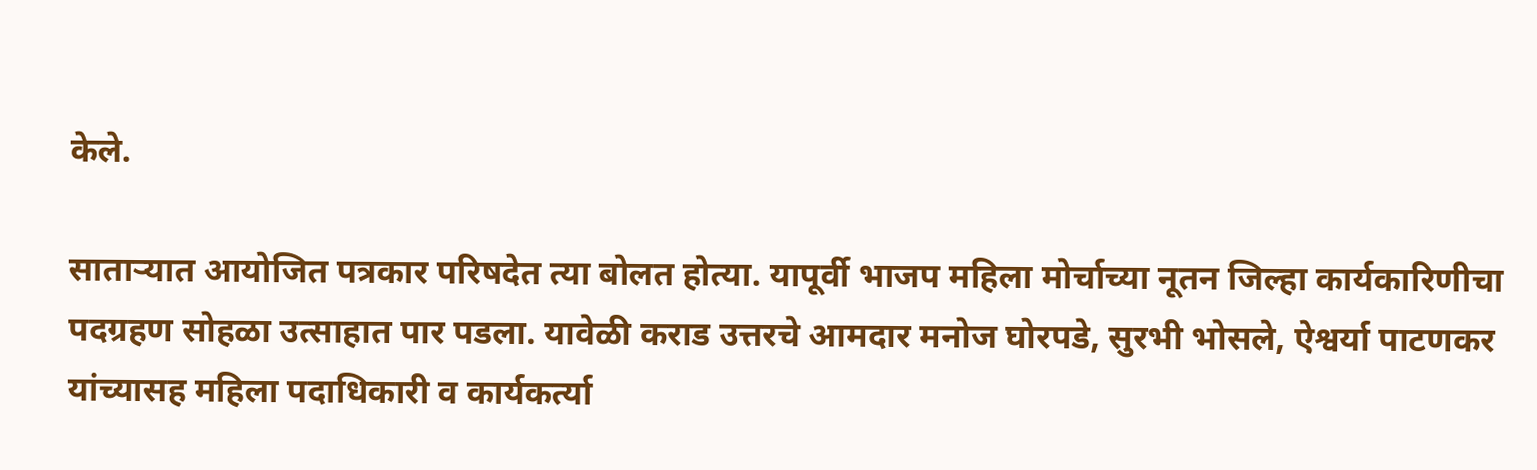केले.

साताऱ्यात आयोजित पत्रकार परिषदेत त्या बोलत होत्या. यापूर्वी भाजप महिला मोर्चाच्या नूतन जिल्हा कार्यकारिणीचा पदग्रहण सोहळा उत्साहात पार पडला. यावेळी कराड उत्तरचे आमदार मनोज घोरपडे, सुरभी भोसले, ऐश्वर्या पाटणकर यांच्यासह महिला पदाधिकारी व कार्यकर्त्या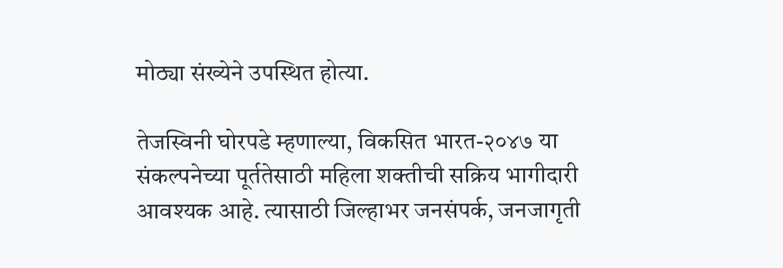मोठ्या संख्येने उपस्थित होत्या.

तेजस्विनी घोरपडे म्हणाल्या, विकसित भारत-२०४७ या संकल्पनेच्या पूर्ततेसाठी महिला शक्तीची सक्रिय भागीदारी आवश्यक आहे. त्यासाठी जिल्हाभर जनसंपर्क, जनजागृती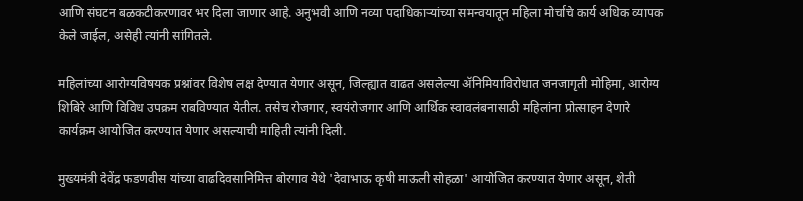आणि संघटन बळकटीकरणावर भर दिला जाणार आहे. अनुभवी आणि नव्या पदाधिकाऱ्यांच्या समन्वयातून महिला मोर्चाचे कार्य अधिक व्यापक केले जाईल, असेही त्यांनी सांगितले.

महिलांच्या आरोग्यविषयक प्रश्नांवर विशेष लक्ष देण्यात येणार असून, जिल्ह्यात वाढत असलेल्या ॲनिमियाविरोधात जनजागृती मोहिमा, आरोग्य शिबिरे आणि विविध उपक्रम राबविण्यात येतील. तसेच रोजगार, स्वयंरोजगार आणि आर्थिक स्वावलंबनासाठी महिलांना प्रोत्साहन देणारे कार्यक्रम आयोजित करण्यात येणार असल्याची माहिती त्यांनी दिली.

मुख्यमंत्री देवेंद्र फडणवीस यांच्या वाढदिवसानिमित्त बोरगाव येथे 'देवाभाऊ कृषी माऊली सोहळा' आयोजित करण्यात येणार असून, शेती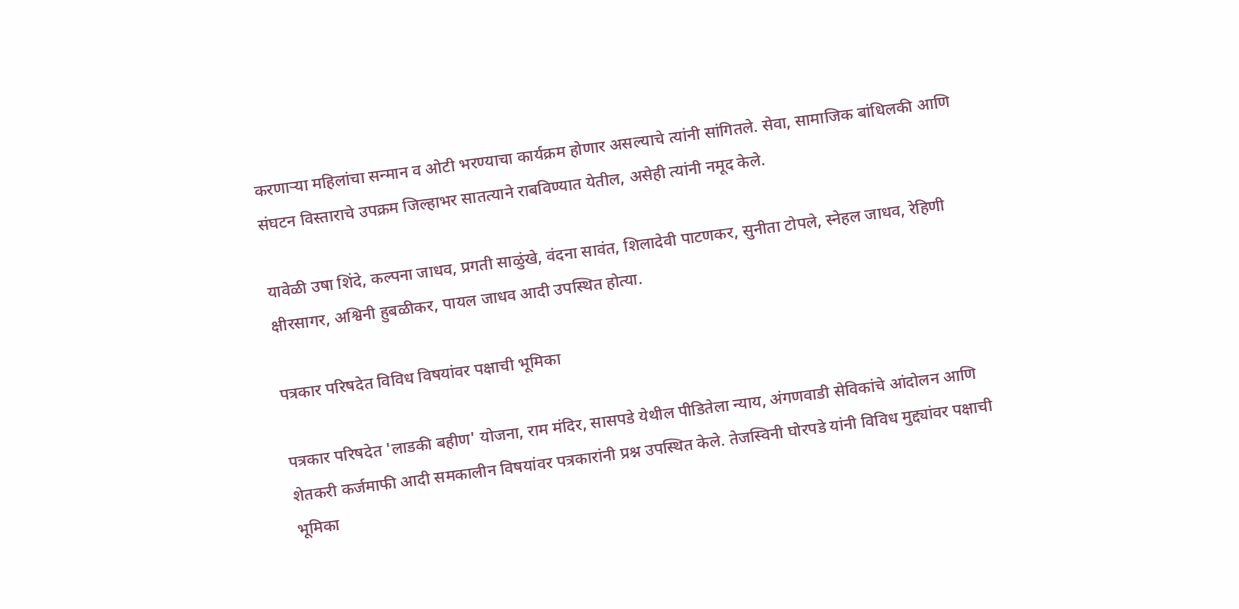करणाऱ्या महिलांचा सन्मान व ओटी भरण्याचा कार्यक्रम होणार असल्याचे त्यांनी सांगितले. सेवा, सामाजिक बांधिलकी आणि संघटन विस्ताराचे उपक्रम जिल्हाभर सातत्याने राबविण्यात येतील, असेही त्यांनी नमूद केले.

यावेळी उषा शिंदे, कल्पना जाधव, प्रगती साळुंखे, वंदना सावंत, शिलादेवी पाटणकर, सुनीता टोपले, स्नेहल जाधव, रेहिणी क्षीरसागर, अश्विनी हुबळीकर, पायल जाधव आदी उपस्थित होत्या.

पत्रकार परिषदेत विविध विषयांवर पक्षाची भूमिका

पत्रकार परिषदेत 'लाडकी बहीण' योजना, राम मंदिर, सासपडे येथील पीडितेला न्याय, अंगणवाडी सेविकांचे आंदोलन आणि शेतकरी कर्जमाफी आदी समकालीन विषयांवर पत्रकारांनी प्रश्न उपस्थित केले. तेजस्विनी घोरपडे यांनी विविध मुद्द्यांवर पक्षाची भूमिका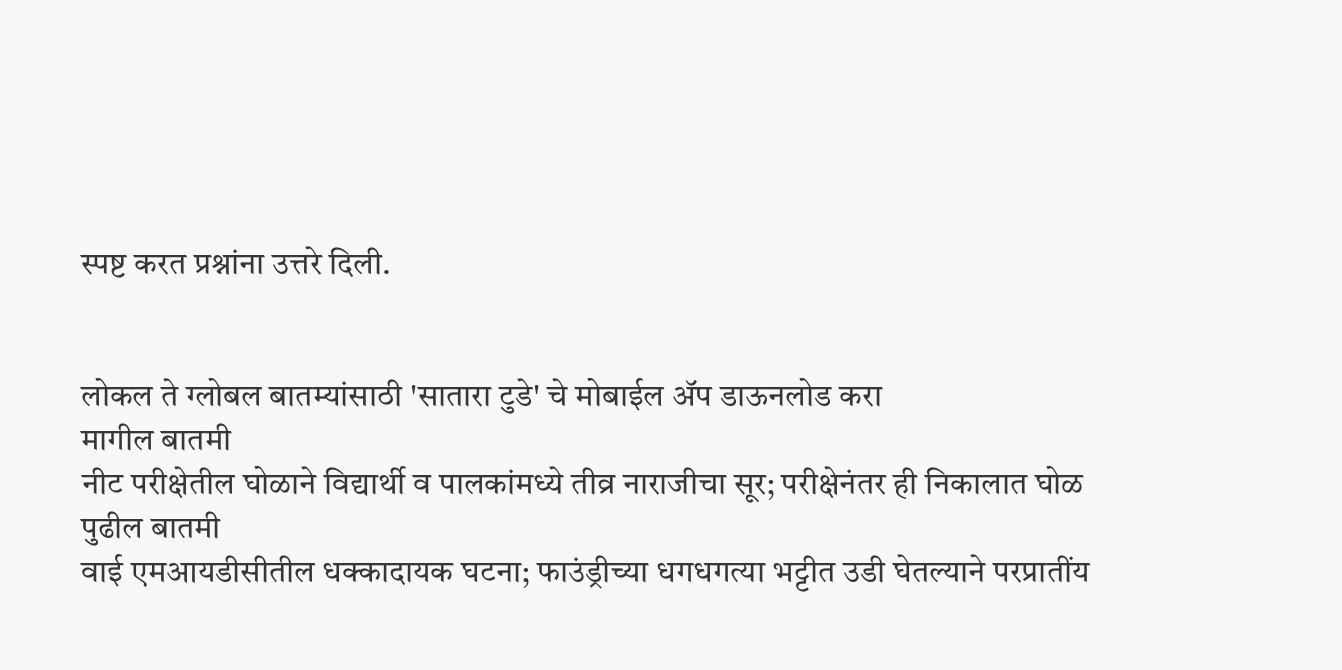स्पष्ट करत प्रश्नांना उत्तरे दिली.


लोकल ते ग्लोबल बातम्यांसाठी 'सातारा टुडे' चे मोबाईल ॲप डाऊनलोड करा
मागील बातमी
नीट परीक्षेतील घोळाने विद्यार्थी व पालकांमध्ये तीव्र नाराजीचा सूर; परीक्षेनंतर ही निकालात घोळ
पुढील बातमी
वाई एमआयडीसीतील धक्कादायक घटना; फाउंड्रीच्या धगधगत्या भट्टीत उडी घेतल्याने परप्रातींय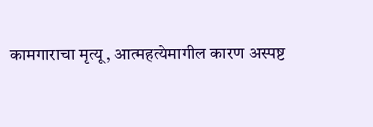कामगाराचा मृत्यू, आत्महत्येमागील कारण अस्पष्ट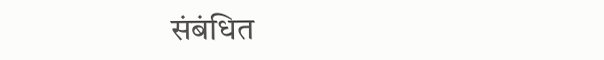संबंधित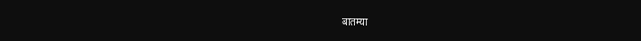बातम्या